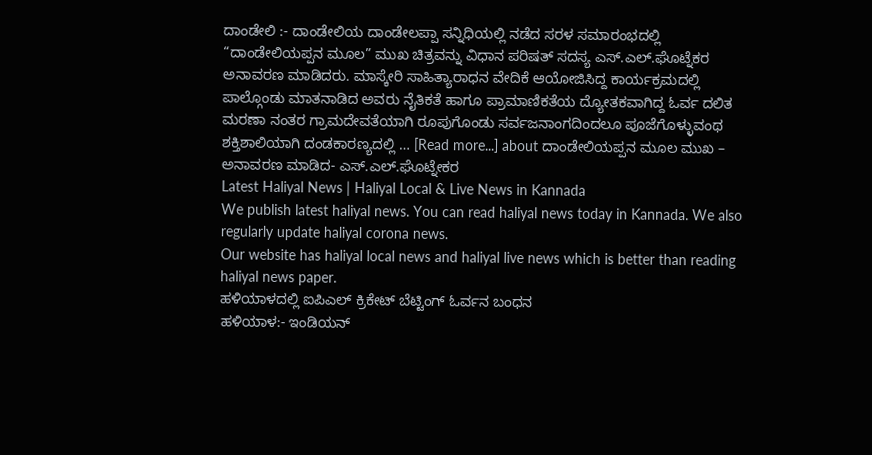ದಾಂಡೇಲಿ :- ದಾಂಡೇಲಿಯ ದಾಂಡೇಲಪ್ಪಾ ಸನ್ನಿಧಿಯಲ್ಲಿ ನಡೆದ ಸರಳ ಸಮಾರಂಭದಲ್ಲಿ “ದಾಂಡೇಲಿಯಪ್ಪನ ಮೂಲ” ಮುಖ ಚಿತ್ರವನ್ನು ವಿಧಾನ ಪರಿಷತ್ ಸದಸ್ಯ ಎಸ್.ಎಲ್.ಘೊಟ್ನೆಕರ ಅನಾವರಣ ಮಾಡಿದರು. ಮಾಸ್ಕೇರಿ ಸಾಹಿತ್ಯಾರಾಧನ ವೇದಿಕೆ ಆಯೋಜಿಸಿದ್ದ ಕಾರ್ಯಕ್ರಮದಲ್ಲಿ ಪಾಲ್ಗೊಂಡು ಮಾತನಾಡಿದ ಅವರು ನೈತಿಕತೆ ಹಾಗೂ ಪ್ರಾಮಾಣಿಕತೆಯ ದ್ಯೋತಕವಾಗಿದ್ದ ಓರ್ವ ದಲಿತ ಮರಣಾ ನಂತರ ಗ್ರಾಮದೇವತೆಯಾಗಿ ರೂಪುಗೊಂಡು ಸರ್ವಜನಾಂಗದಿಂದಲೂ ಪೂಜೆಗೊಳ್ಳುವಂಥ ಶಕ್ತಿಶಾಲಿಯಾಗಿ ದಂಡಕಾರಣ್ಯದಲ್ಲಿ … [Read more...] about ದಾಂಡೇಲಿಯಪ್ಪನ ಮೂಲ ಮುಖ – ಅನಾವರಣ ಮಾಡಿದ- ಎಸ್.ಎಲ್.ಘೊಟ್ನೇಕರ
Latest Haliyal News | Haliyal Local & Live News in Kannada
We publish latest haliyal news. You can read haliyal news today in Kannada. We also regularly update haliyal corona news.
Our website has haliyal local news and haliyal live news which is better than reading haliyal news paper.
ಹಳಿಯಾಳದಲ್ಲಿ ಐಪಿಎಲ್ ಕ್ರಿಕೇಟ್ ಬೆಟ್ಟಿಂಗ್ ಓರ್ವನ ಬಂಧನ
ಹಳಿಯಾಳ:- ಇಂಡಿಯನ್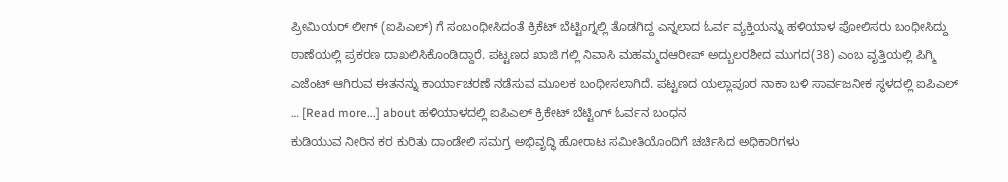ಪ್ರೀಮಿಯರ್ ಲೀಗ್ (ಐಪಿಎಲ್) ಗೆ ಸಂಬಂಧೀಸಿದಂತೆ ಕ್ರಿಕೆಟ್ ಬೆಟ್ಟಿಂಗ್ನಲ್ಲಿ ತೊಡಗಿದ್ದ ಎನ್ನಲಾದ ಓರ್ವ ವ್ಯಕ್ತಿಯನ್ನು ಹಳಿಯಾಳ ಪೋಲಿಸರು ಬಂಧೀಸಿದ್ದು ಠಾಣೆಯಲ್ಲಿ ಪ್ರಕರಣ ದಾಖಲಿಸಿಕೊಂಡಿದ್ದಾರೆ. ಪಟ್ಟಣದ ಖಾಜಿ ಗಲ್ಲಿ ನಿವಾಸಿ ಮಹಮ್ಮದಆರೀಪ್ ಅದ್ಬುಲರಶೀದ ಮುಗದ(38) ಎಂಬ ವೃತ್ತಿಯಲ್ಲಿ ಪಿಗ್ಮಿ ಎಜೆಂಟ್ ಆಗಿರುವ ಈತನನ್ನು ಕಾರ್ಯಾಚರಣೆ ನಡೆಸುವ ಮೂಲಕ ಬಂಧೀಸಲಾಗಿದೆ. ಪಟ್ಟಣದ ಯಲ್ಲಾಪೂರ ನಾಕಾ ಬಳಿ ಸಾರ್ವಜನೀಕ ಸ್ಥಳದಲ್ಲಿ ಐಪಿಎಲ್ … [Read more...] about ಹಳಿಯಾಳದಲ್ಲಿ ಐಪಿಎಲ್ ಕ್ರಿಕೇಟ್ ಬೆಟ್ಟಿಂಗ್ ಓರ್ವನ ಬಂಧನ
ಕುಡಿಯುವ ನೀರಿನ ಕರ ಕುರಿತು ದಾಂಡೇಲಿ ಸಮಗ್ರ ಅಭಿವೃದ್ಧಿ ಹೋರಾಟ ಸಮೀತಿಯೊಂದಿಗೆ ಚರ್ಚಿಸಿದ ಅಧಿಕಾರಿಗಳು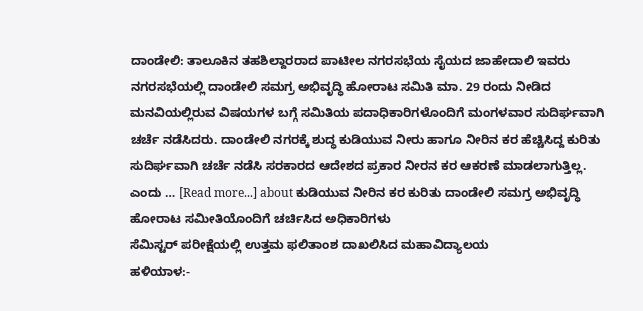ದಾಂಡೇಲಿ: ತಾಲೂಕಿನ ತಹಶಿಲ್ದಾರರಾದ ಪಾಟೀಲ ನಗರಸಭೆಯ ಸೈಯದ ಜಾಹೇದಾಲಿ ಇವರು ನಗರಸಭೆಯಲ್ಲಿ ದಾಂಡೇಲಿ ಸಮಗ್ರ ಅಭಿವೃದ್ಧಿ ಹೋರಾಟ ಸಮಿತಿ ಮಾ. 29 ರಂದು ನೀಡಿದ ಮನವಿಯಲ್ಲಿರುವ ವಿಷಯಗಳ ಬಗ್ಗೆ ಸಮಿತಿಯ ಪದಾಧಿಕಾರಿಗಳೊಂದಿಗೆ ಮಂಗಳವಾರ ಸುದಿರ್ಘವಾಗಿ ಚರ್ಚೆ ನಡೆಸಿದರು. ದಾಂಡೇಲಿ ನಗರಕ್ಕೆ ಶುದ್ಧ ಕುಡಿಯುವ ನೀರು ಹಾಗೂ ನೀರಿನ ಕರ ಹೆಚ್ಚಿಸಿದ್ದ ಕುರಿತು ಸುದಿರ್ಘವಾಗಿ ಚರ್ಚೆ ನಡೆಸಿ ಸರಕಾರದ ಆದೇಶದ ಪ್ರಕಾರ ನೀರನ ಕರ ಆಕರಣೆ ಮಾಡಲಾಗುತ್ತಿಲ್ಲ. ಎಂದು … [Read more...] about ಕುಡಿಯುವ ನೀರಿನ ಕರ ಕುರಿತು ದಾಂಡೇಲಿ ಸಮಗ್ರ ಅಭಿವೃದ್ಧಿ ಹೋರಾಟ ಸಮೀತಿಯೊಂದಿಗೆ ಚರ್ಚಿಸಿದ ಅಧಿಕಾರಿಗಳು
ಸೆಮಿಸ್ಟರ್ ಪರೀಕ್ಷೆಯಲ್ಲಿ ಉತ್ತಮ ಫಲಿತಾಂಶ ದಾಖಲಿಸಿದ ಮಹಾವಿದ್ಯಾಲಯ
ಹಳಿಯಾಳ:-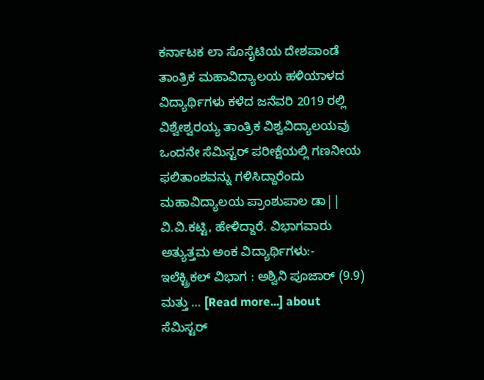ಕರ್ನಾಟಕ ಲಾ ಸೊಸೈಟಿಯ ದೇಶಪಾಂಡೆ ತಾಂತ್ರಿಕ ಮಹಾವಿದ್ಯಾಲಯ ಹಳಿಯಾಳದ ವಿದ್ಯಾರ್ಥಿಗಳು ಕಳೆದ ಜನೆವರಿ 2019 ರಲ್ಲಿ ವಿಶ್ವೇಶ್ವರಯ್ಯ ತಾಂತ್ರಿಕ ವಿಶ್ವವಿದ್ಯಾಲಯವು ಒಂದನೇ ಸೆಮಿಸ್ಟರ್ ಪರೀಕ್ಷೆಯಲ್ಲಿ ಗಣನೀಯ ಫಲಿತಾಂಶವನ್ನು ಗಳಿಸಿದ್ದಾರೆಂದು ಮಹಾವಿದ್ಯಾಲಯ ಪ್ರಾಂಶುಪಾಲ ಡಾ|| ವಿ.ವಿ.ಕಟ್ಟಿ, ಹೇಳಿದ್ದಾರೆ. ವಿಭಾಗವಾರು ಅತ್ಯುತ್ತಮ ಅಂಕ ವಿದ್ಯಾರ್ಥಿಗಳು:- ಇಲೆಕ್ಟ್ರಿಕಲ್ ವಿಭಾಗ : ಅಶ್ವಿನಿ ಪೂಜಾರ್ (9.9) ಮತ್ತು … [Read more...] about ಸೆಮಿಸ್ಟರ್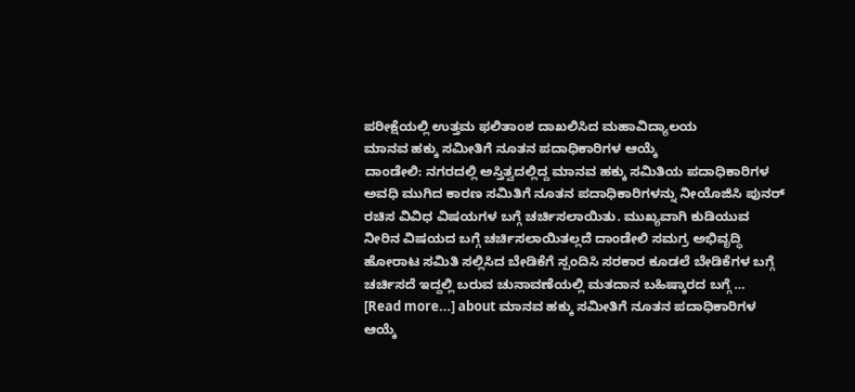ಪರೀಕ್ಷೆಯಲ್ಲಿ ಉತ್ತಮ ಫಲಿತಾಂಶ ದಾಖಲಿಸಿದ ಮಹಾವಿದ್ಯಾಲಯ
ಮಾನವ ಹಕ್ಕು ಸಮೀತಿಗೆ ನೂತನ ಪದಾಧಿಕಾರಿಗಳ ಆಯ್ಕೆ
ದಾಂಡೇಲಿ: ನಗರದಲ್ಲಿ ಅಸ್ತಿತ್ವದಲ್ಲಿದ್ದ ಮಾನವ ಹಕ್ಕು ಸಮಿತಿಯ ಪದಾಧಿಕಾರಿಗಳ ಅವಧಿ ಮುಗಿದ ಕಾರಣ ಸಮಿತಿಗೆ ನೂತನ ಪದಾಧಿಕಾರಿಗಳನ್ನು ನೀಯೊಜಿಸಿ ಪುನರ್ ರಚಿಸ ವಿವಿಧ ವಿಷಯಗಳ ಬಗ್ಗೆ ಚರ್ಚಿಸಲಾಯಿತು. ಮುಖ್ಯವಾಗಿ ಕುಡಿಯುವ ನೀರಿನ ವಿಷಯದ ಬಗ್ಗೆ ಚರ್ಚಿಸಲಾಯಿತಲ್ಲದೆ ದಾಂಡೇಲಿ ಸಮಗ್ರ ಅಭಿವೃದ್ಧಿ ಹೋರಾಟ ಸಮಿತಿ ಸಲ್ಲಿಸಿದ ಬೇಡಿಕೆಗೆ ಸ್ಪಂದಿಸಿ ಸರಕಾರ ಕೂಡಲೆ ಬೇಡಿಕೆಗಳ ಬಗ್ಗೆ ಚರ್ಚಿಸದೆ ಇದ್ದಲ್ಲಿ ಬರುವ ಚುನಾವಣೆಯಲ್ಲಿ ಮತದಾನ ಬಹಿಷ್ಕಾರದ ಬಗ್ಗೆ … [Read more...] about ಮಾನವ ಹಕ್ಕು ಸಮೀತಿಗೆ ನೂತನ ಪದಾಧಿಕಾರಿಗಳ ಆಯ್ಕೆ